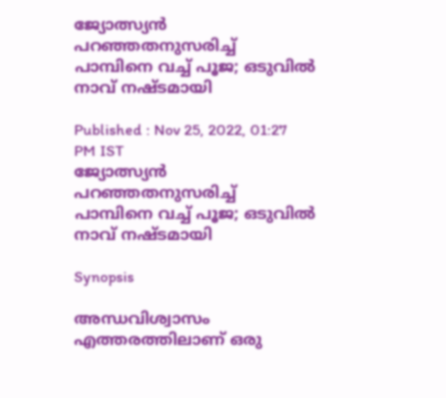ജ്യോത്സ്യൻ പറഞ്ഞതനുസരിച്ച് പാമ്പിനെ വച്ച് പൂജ; ഒടുവില്‍ നാവ് നഷ്ടമായി

Published : Nov 25, 2022, 01:27 PM IST
ജ്യോത്സ്യൻ പറഞ്ഞതനുസരിച്ച് പാമ്പിനെ വച്ച് പൂജ; ഒടുവില്‍ നാവ് നഷ്ടമായി

Synopsis

അന്ധവിശ്വാസം എത്തരത്തിലാണ് ഒരു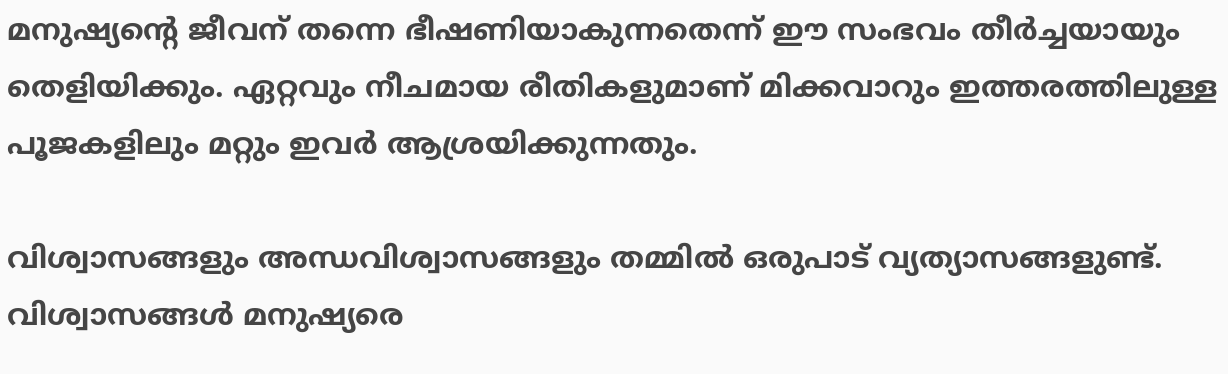മനുഷ്യന്‍റെ ജീവന് തന്നെ ഭീഷണിയാകുന്നതെന്ന് ഈ സംഭവം തീര്‍ച്ചയായും തെളിയിക്കും. ഏറ്റവും നീചമായ രീതികളുമാണ് മിക്കവാറും ഇത്തരത്തിലുള്ള പൂജകളിലും മറ്റും ഇവര്‍ ആശ്രയിക്കുന്നതും.

വിശ്വാസങ്ങളും അന്ധവിശ്വാസങ്ങളും തമ്മില്‍ ഒരുപാട് വ്യത്യാസങ്ങളുണ്ട്. വിശ്വാസങ്ങള്‍ മനുഷ്യരെ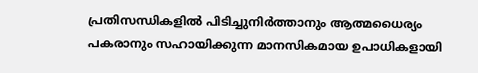പ്രതിസന്ധികളില്‍ പിടിച്ചുനിര്‍ത്താനും ആത്മധൈര്യം പകരാനും സഹായിക്കുന്ന മാനസികമായ ഉപാധികളായി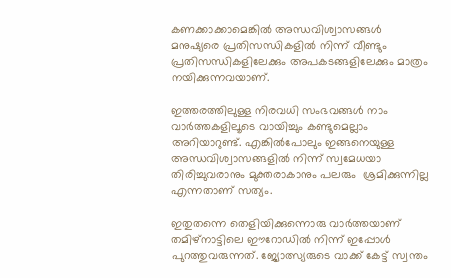കണക്കാക്കാമെങ്കില്‍ അന്ധവിശ്വാസങ്ങള്‍ മനുഷ്യരെ പ്രതിസന്ധികളില്‍ നിന്ന് വീണ്ടും പ്രതിസന്ധികളിലേക്കും അപകടങ്ങളിലേക്കും മാത്രം നയിക്കുന്നവയാണ്.

ഇത്തരത്തിലുള്ള നിരവധി സംഭവങ്ങള്‍ നാം വാര്‍ത്തകളിലൂടെ വായിച്ചും കണ്ടുമെല്ലാം അറിയാറുണ്ട്. എങ്കില്‍പോലും ഇങ്ങനെയുള്ള അന്ധവിശ്വാസങ്ങളില്‍ നിന്ന് സ്വമേധയാ തിരിച്ചുവരാനും മുക്തരാകാനും പലരും  ശ്രമിക്കുന്നില്ല എന്നതാണ് സത്യം.

ഇതുതന്നെ തെളിയിക്കുന്നൊരു വാര്‍ത്തയാണ് തമിഴ്നാട്ടിലെ ഈറോഡില്‍ നിന്ന് ഇപ്പോള്‍ പുറത്തുവരുന്നത്. ജ്യോത്സ്യരുടെ വാക്ക് കേട്ട് സ്വന്തം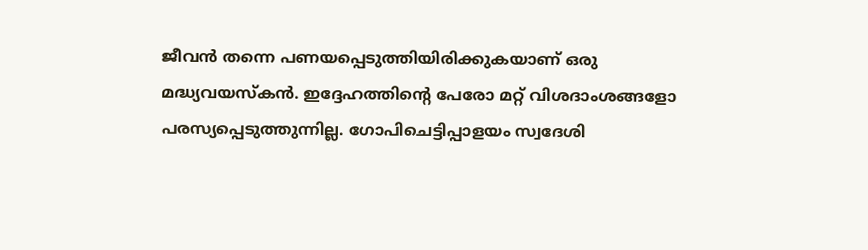ജീവൻ തന്നെ പണയപ്പെടുത്തിയിരിക്കുകയാണ് ഒരു മദ്ധ്യവയസ്കൻ. ഇദ്ദേഹത്തിന്‍റെ പേരോ മറ്റ് വിശദാംശങ്ങളോ പരസ്യപ്പെടുത്തുന്നില്ല. ഗോപിചെട്ടിപ്പാളയം സ്വദേശി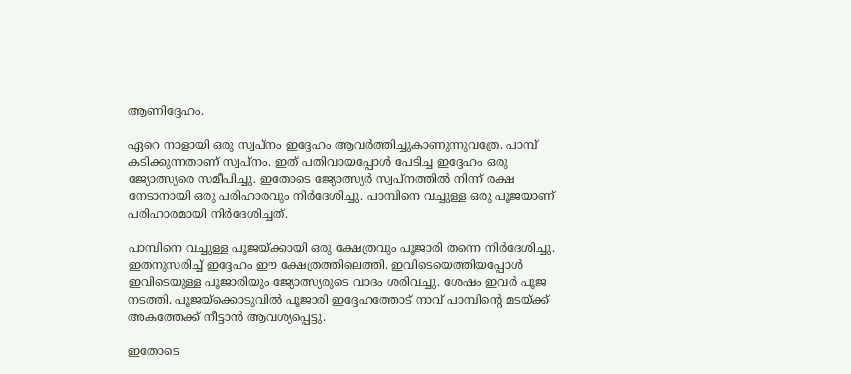ആണിദ്ദേഹം.

ഏറെ നാളായി ഒരു സ്വപ്നം ഇദ്ദേഹം ആവര്‍ത്തിച്ചുകാണുന്നുവത്രേ. പാമ്പ് കടിക്കുന്നതാണ് സ്വപ്നം. ഇത് പതിവായപ്പോള്‍ പേടിച്ച ഇദ്ദേഹം ഒരു ജ്യോത്സ്യരെ സമീപിച്ചു. ഇതോടെ ജ്യോത്സ്യര്‍ സ്വപ്നത്തില്‍ നിന്ന് രക്ഷ നേടാനായി ഒരു പരിഹാരവും നിര്‍ദേശിച്ചു. പാമ്പിനെ വച്ചുള്ള ഒരു പൂജയാണ് പരിഹാരമായി നിര്‍ദേശിച്ചത്.

പാമ്പിനെ വച്ചുള്ള പൂജയ്ക്കായി ഒരു ക്ഷേത്രവും പൂജാരി തന്നെ നിര്‍ദേശിച്ചു. ഇതനുസരിച്ച് ഇദ്ദേഹം ഈ ക്ഷേത്രത്തിലെത്തി. ഇവിടെയെത്തിയപ്പോള്‍ ഇവിടെയുള്ള പൂജാരിയും ജ്യോത്സ്യരുടെ വാദം ശരിവച്ചു. ശേഷം ഇവര്‍ പൂജ നടത്തി. പൂജയ്ക്കൊടുവില്‍ പൂജാരി ഇദ്ദേഹത്തോട് നാവ് പാമ്പിന്‍റെ മടയ്ക്ക് അകത്തേക്ക് നീട്ടാൻ ആവശ്യപ്പെട്ടു.

ഇതോടെ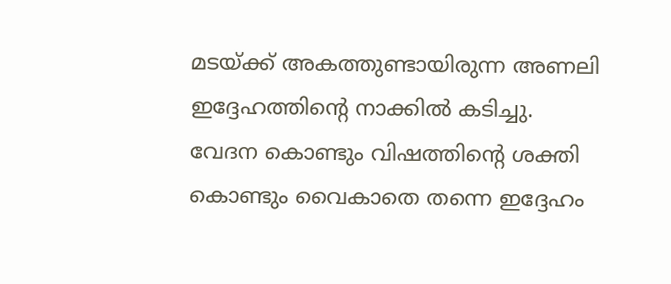മടയ്ക്ക് അകത്തുണ്ടായിരുന്ന അണലി ഇദ്ദേഹത്തിന്‍റെ നാക്കില്‍ കടിച്ചു. വേദന കൊണ്ടും വിഷത്തിന്‍റെ ശക്തി കൊണ്ടും വൈകാതെ തന്നെ ഇദ്ദേഹം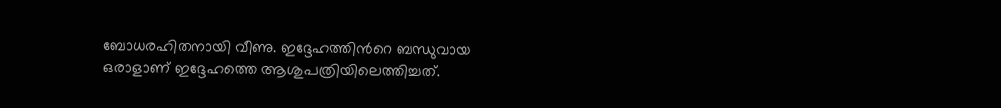ബോധരഹിതനായി വീണു. ഇദ്ദേഹത്തിന്‍റെ ബന്ധുവായ ഒരാളാണ് ഇദ്ദേഹത്തെ ആശുപത്രിയിലെത്തിച്ചത്.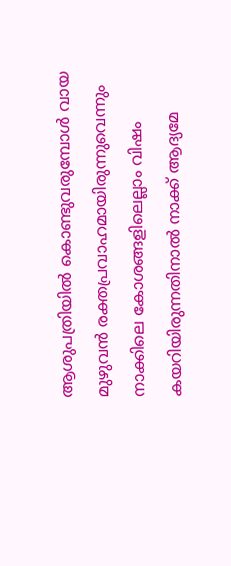ആശുപത്രിയില്‍ കൊണ്ടുവരുമ്പോള്‍ വായ മുഴുവൻ രക്തപ്രവാഹമായിരുന്നുവെന്നും നാക്കിലെ കോശങ്ങളിലെല്ലാം വിഷം കയറിയിരുന്നതിനാല്‍ നാക്ക് ആദ്യമേ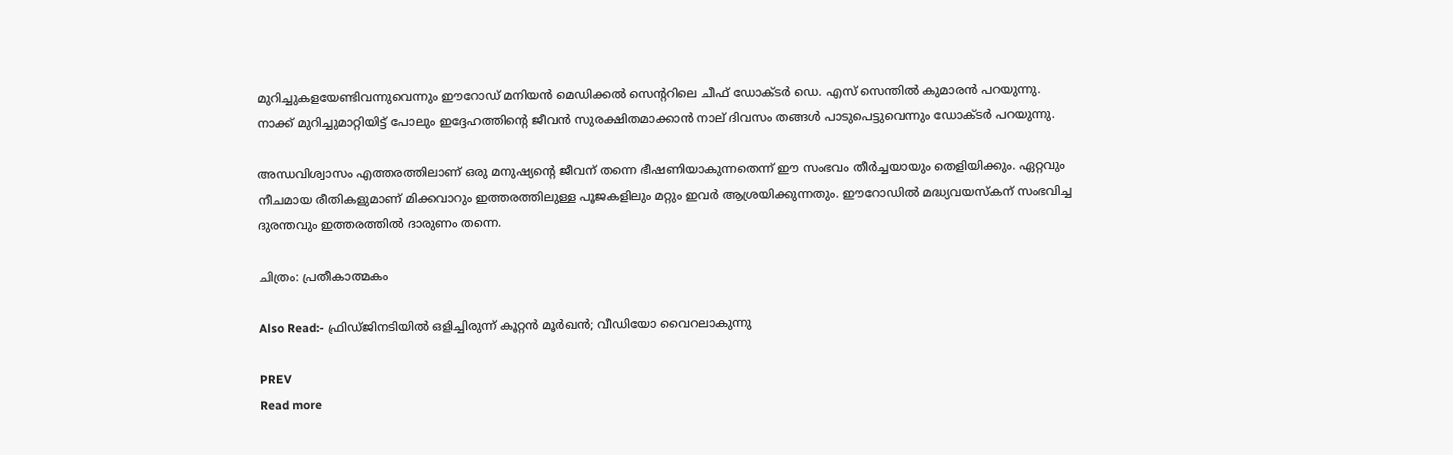മുറിച്ചുകളയേണ്ടിവന്നുവെന്നും ഈറോഡ് മനിയൻ മെഡിക്കല്‍ സെന്‍ററിലെ ചീഫ് ഡോക്ടര്‍ ഡെ. എസ് സെന്തില്‍ കുമാരൻ പറയുന്നു. നാക്ക് മുറിച്ചുമാറ്റിയിട്ട് പോലും ഇദ്ദേഹത്തിന്‍റെ ജീവൻ സുരക്ഷിതമാക്കാൻ നാല് ദിവസം തങ്ങള്‍ പാടുപെട്ടുവെന്നും ഡോക്ടര്‍ പറയുന്നു.

അന്ധവിശ്വാസം എത്തരത്തിലാണ് ഒരു മനുഷ്യന്‍റെ ജീവന് തന്നെ ഭീഷണിയാകുന്നതെന്ന് ഈ സംഭവം തീര്‍ച്ചയായും തെളിയിക്കും. ഏറ്റവും നീചമായ രീതികളുമാണ് മിക്കവാറും ഇത്തരത്തിലുള്ള പൂജകളിലും മറ്റും ഇവര്‍ ആശ്രയിക്കുന്നതും. ഈറോഡില്‍ മദ്ധ്യവയസ്കന് സംഭവിച്ച ദുരന്തവും ഇത്തരത്തില്‍ ദാരുണം തന്നെ.

ചിത്രം: പ്രതീകാത്മകം

Also Read:- ഫ്രിഡ്ജിനടിയില്‍ ഒളിച്ചിരുന്ന് കൂറ്റൻ മൂര്‍ഖൻ; വീഡിയോ വൈറലാകുന്നു

PREV
Read more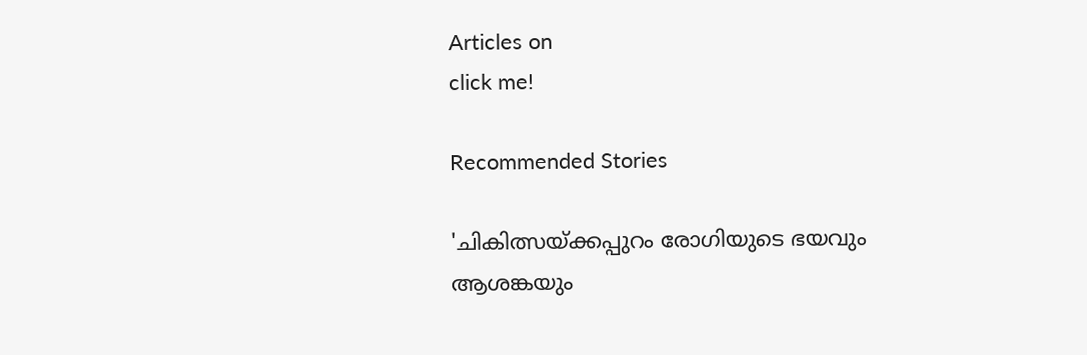Articles on
click me!

Recommended Stories

'ചികിത്സയ്ക്കപ്പുറം രോഗിയുടെ ഭയവും ആശങ്കയും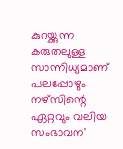കുറയ്ക്കുന്ന കരുതലുള്ള സാന്നിധ്യമാണ് പലപ്പോഴും നഴ്സിന്റെ ഏറ്റവും വലിയ സംഭാവന'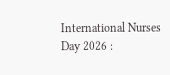International Nurses Day 2026 :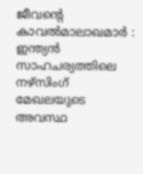ജീവന്റെ കാവൽമാലാഖമാർ : ഇന്ത്യൻ സാഹചര്യത്തിലെ നഴ്സിംഗ് മേഖലയുടെ അവസ്ഥ